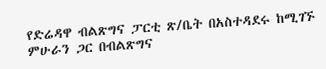የድሬዳዋ ብልጽግና ፓርቲ ጽ/ቤት በአስተዳደሩ ከሚገኙ ምሁራን ጋር በብልጽግና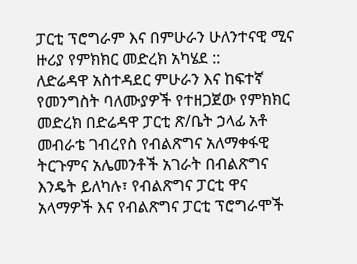ፓርቲ ፕሮግራም እና በምሁራን ሁለንተናዊ ሚና ዙሪያ የምክክር መድረክ አካሄደ ::
ለድሬዳዋ አስተዳደር ምሁራን እና ከፍተኛ የመንግስት ባለሙያዎች የተዘጋጀው የምክክር መድረክ በድሬዳዋ ፓርቲ ጽ/ቤት ኃላፊ አቶ መብራቴ ገብረየስ የብልጽግና አለማቀፋዊ ትርጉምና አሌመንቶች አገራት በብልጽግና እንዴት ይለካሉ፣ የብልጽግና ፓርቲ ዋና አላማዎች እና የብልጽግና ፓርቲ ፕሮግራሞች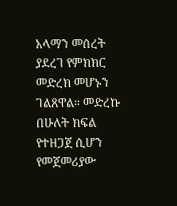አላማን መሰረት ያደረገ የምክክር መድረክ መሆኑን ገልጸዋል። መድረኩ በሁለት ክፍል የተዘጋጀ ሲሆን የመጀመሪያው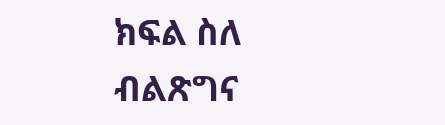ክፍል ስለ ብልጽግና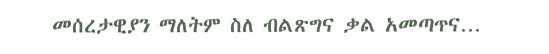መሰረታዊያን ማለትም ስለ ብልጽግና ቃል አመጣጥና…